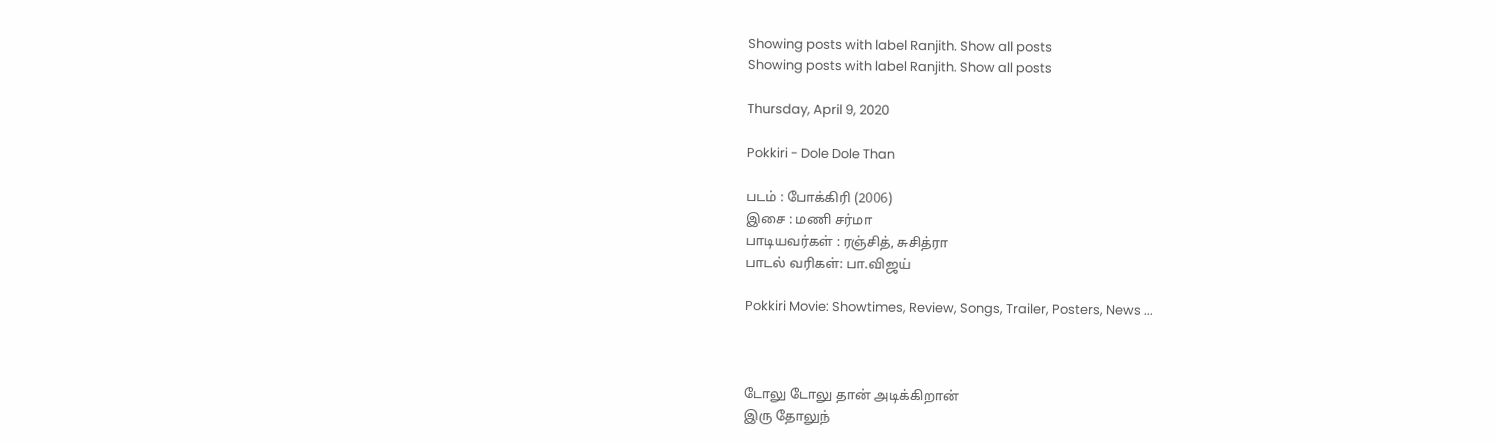Showing posts with label Ranjith. Show all posts
Showing posts with label Ranjith. Show all posts

Thursday, April 9, 2020

Pokkiri - Dole Dole Than

படம் : போக்கிரி (2006)
இசை : மணி சர்மா
பாடியவர்கள் : ரஞ்சித், சுசித்ரா
பாடல் வரிகள்: பா.விஜய்

Pokkiri Movie: Showtimes, Review, Songs, Trailer, Posters, News ...



டோலு டோலு தான் அடிக்கிறான்
இரு தோலுந்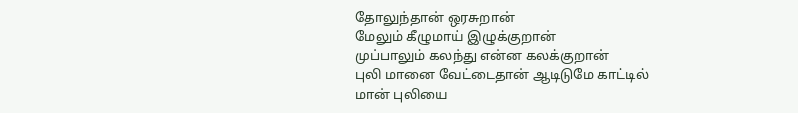தோலுந்தான் ஒரசுறான்
மேலும் கீழுமாய் இழுக்குறான்
முப்பாலும் கலந்து என்ன கலக்குறான்
புலி மானை வேட்டைதான் ஆடிடுமே காட்டில்
மான் புலியை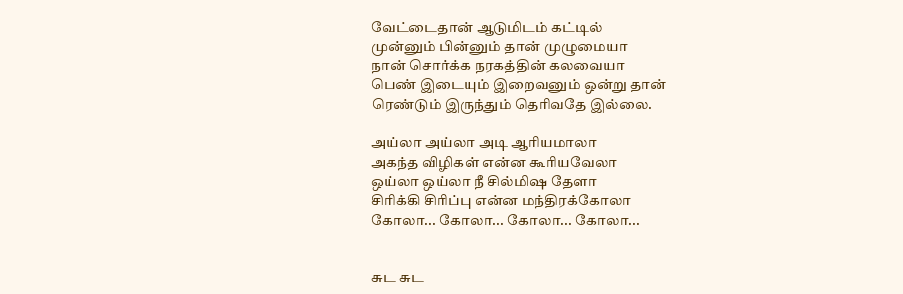வேட்டைதான் ஆடுமிடம் கட்டில்
முன்னும் பின்னும் தான் முழுமையா
நான் சொர்க்க நரகத்தின் கலவையா
பெண் இடையும் இறைவனும் ஒன்று தான்
ரெண்டும் இருந்தும் தெரிவதே இல்லை.

அய்லா அய்லா அடி ஆரியமாலா
அகந்த விழிகள் என்ன கூரியவேலா
ஒய்லா ஒய்லா நீ சில்மிஷ தேளா
சிரிக்கி சிரிப்பு என்ன மந்திரக்கோலா
கோலா... கோலா... கோலா... கோலா...


சுட சுட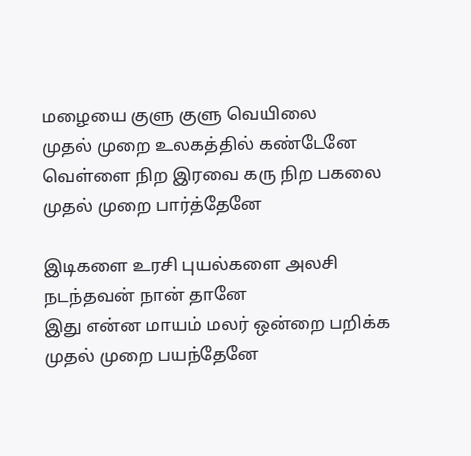மழையை குளு குளு வெயிலை
முதல் முறை உலகத்தில் கண்டேனே
வெள்ளை நிற இரவை கரு நிற பகலை
முதல் முறை பார்த்தேனே

இடிகளை உரசி புயல்களை அலசி
நடந்தவன் நான் தானே
இது என்ன மாயம் மலர் ஒன்றை பறிக்க
முதல் முறை பயந்தேனே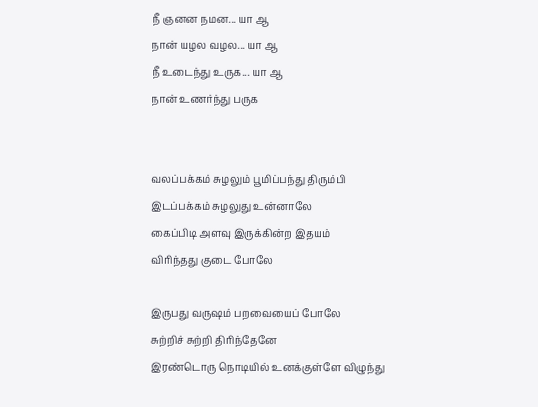நீ ஞனன நமன... யா ஆ
நான் யழ‌ல வழ‌ல... யா ஆ
நீ உடைந்து உருக... யா ஆ
நான் உணர்ந்து பருக


வலப்பக்கம் சுழலும் பூமிப்பந்து திரும்பி
இடப்பக்கம் சுழலுது உன்னாலே
கைப்பிடி அளவு இருக்கின்ற இதயம்
விரிந்தது குடை போலே

இருபது வருஷம் பறவையைப் போலே
சுற்றிச் சுற்றி திரிந்தேனே
இரண்டொரு நொடியில் உனக்குள்ளே விழுந்து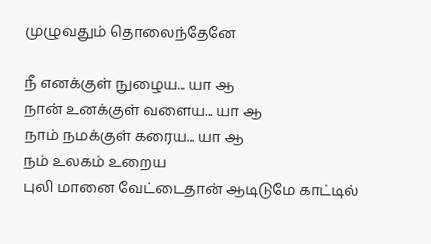முழுவதும் தொலைந்தேனே

நீ எனக்குள் நுழைய... யா ஆ
நான் உனக்குள் வளைய... யா ஆ
நாம் நமக்குள் கரைய... யா ஆ
நம் உலகம் உறைய
புலி மானை வேட்டைதான் ஆடிடுமே காட்டில்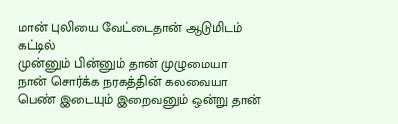மான் புலியை வேட்டைதான் ஆடுமிடம் கட்டில்
முன்னும் பின்னும் தான் முழுமையா
நான் சொர்க்க நரகத்தின் கலவையா
பெண் இடையும் இறைவனும் ஒன்று தான்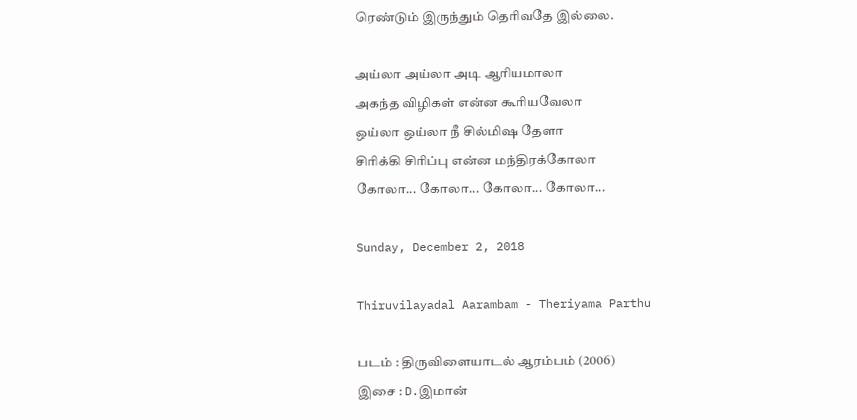ரெண்டும் இருந்தும் தெரிவதே இல்லை.

அய்லா அய்லா அடி ஆரியமாலா
அகந்த விழிகள் என்ன கூரியவேலா
ஒய்லா ஒய்லா நீ சில்மிஷ தேளா
சிரிக்கி சிரிப்பு என்ன மந்திரக்கோலா
கோலா... கோலா... கோலா... கோலா...

Sunday, December 2, 2018

Thiruvilayadal Aarambam - Theriyama Parthu

படம் : திருவிளையாடல் ஆரம்பம் (2006)
இசை : D.இமான்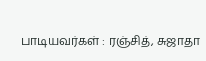பாடியவர்கள் : ரஞ்சித், சுஜாதா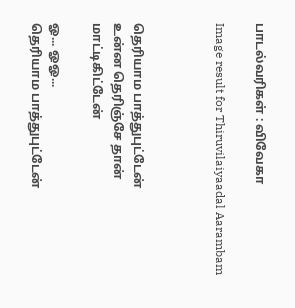பாடல்வரிகள் : விவேகா

Image result for Thiruvilaiyaadal Aarambam



தெரியாம பாத்துபுட்டேன்
உன்ன தெரிஞ்சே தான் மாட்டிகிட்டேன்

ஓ... ஓஓ...
தெரியாம பாத்துபுட்டேன்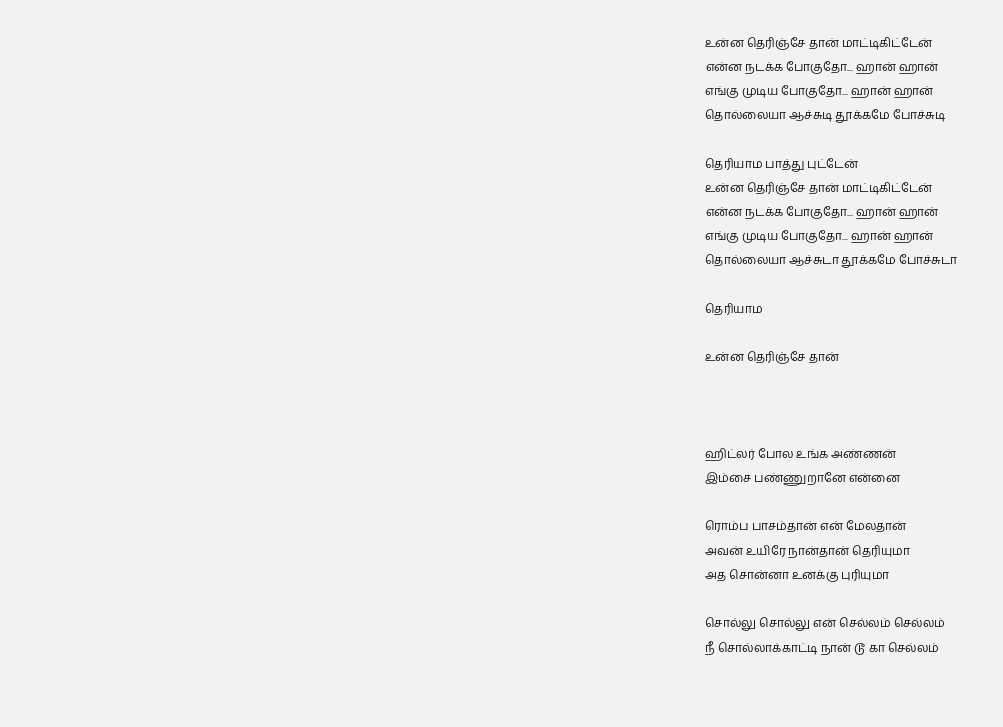உன்ன தெரிஞ்சே தான் மாட்டிகிட்டேன்
என்ன நடக்க போகுதோ... ஹான் ஹான்
எங்கு முடிய போகுதோ... ஹான் ஹான்
தொல்லையா ஆச்சுடி தூக்கமே போச்சுடி

தெரியாம பாத்து புட்டேன்
உன்ன தெரிஞ்சே தான் மாட்டிகிட்டேன்
என்ன நடக்க போகுதோ... ஹான் ஹான்
எங்கு முடிய போகுதோ... ஹான் ஹான்
தொல்லையா ஆச்சுடா தூக்கமே போச்சுடா

தெரியாம

உன்ன தெரிஞ்சே தான்



ஹிட்லர் போல உங்க அண்ணன்
இம்சை பண்ணுறானே என்னை

ரொம்ப பாசம்தான் என் மேலதான்
அவன் உயிரே நான்தான் தெரியுமா
அத சொன்னா உனக்கு புரியுமா

சொல்லு சொல்லு என் செல்லம் செல்லம்
நீ சொல்லாக்காட்டி நான் டூ கா செல்லம்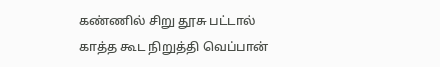கண்ணில் சிறு தூசு பட்டால்
காத்த கூட நிறுத்தி வெப்பான்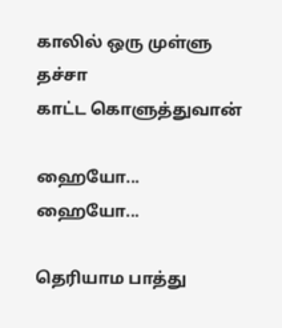காலில் ஒரு முள்ளு தச்சா
காட்ட கொளுத்துவான்

ஹையோ... ஹையோ...

தெரியாம பாத்து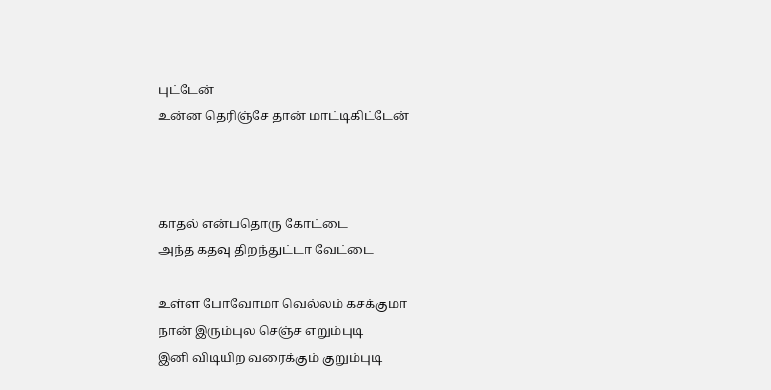புட்டேன்
உன்ன தெரிஞ்சே தான் மாட்டிகிட்டேன்



காதல் என்பதொரு கோட்டை
அந்த கதவு திறந்துட்டா வேட்டை

உள்ள போவோமா வெல்லம் கசக்குமா
நான் இரும்புல செஞ்ச எறும்புடி
இனி விடியிற வரைக்கும் குறும்புடி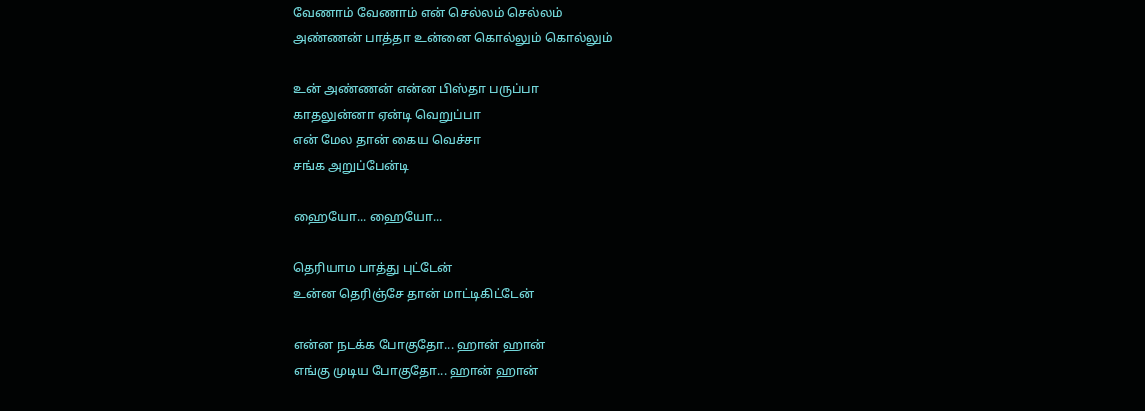வேணாம் வேணாம் என் செல்லம் செல்லம்
அண்ணன் பாத்தா உன்னை கொல்லும் கொல்லும்

உன் அண்ணன் என்ன பிஸ்தா பருப்பா
காதலுன்னா ஏன்டி வெறுப்பா
என் மேல தான் கைய வெச்சா
சங்க அறுப்பேன்டி

ஹையோ... ஹையோ...

தெரியாம பாத்து புட்டேன்
உன்ன தெரிஞ்சே தான் மாட்டிகிட்டேன்

என்ன நடக்க போகுதோ... ஹான் ஹான்
எங்கு முடிய போகுதோ... ஹான் ஹான்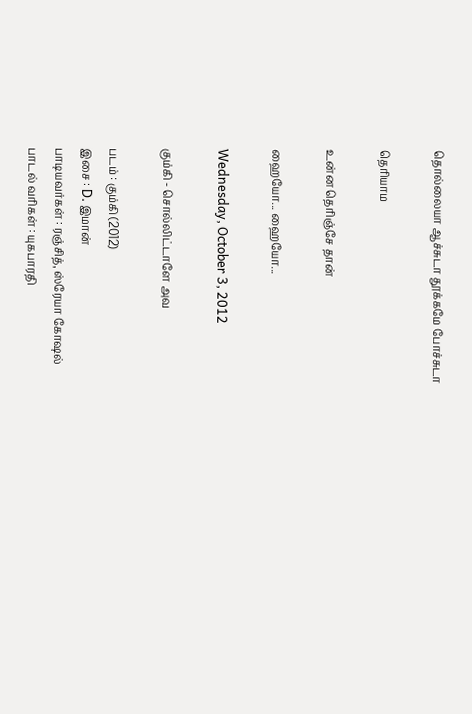தொல்லையா ஆச்சுடா தூக்கமே போச்சுடா

தெரியாம

உன்ன தெரிஞ்சே தான்

ஹையோ... ஹையோ...

Wednesday, October 3, 2012

கும்கி - சொல்லிட்டாளே அவ

படம் : கும்கி (2012)
இசை : D. இமான்
பாடியவர்கள் : ரஞ்சித், ஸ்ரேயா கோஷல்
பாடல் வரிகள் : யுகபாரதி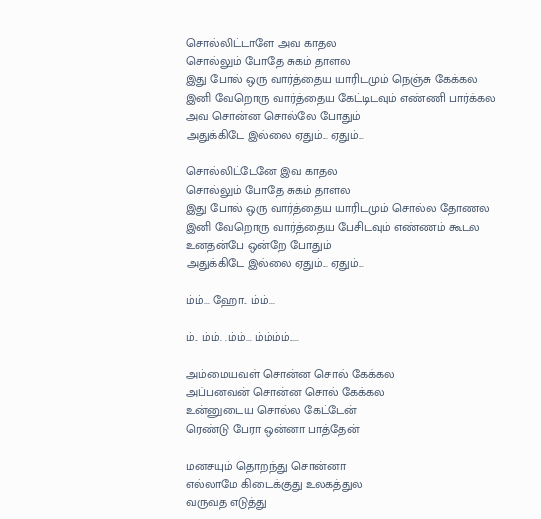சொல்லிட்டாளே அவ காதல
சொல்லும் போதே சுகம் தாளல
இது போல் ஒரு வார்த்தைய யாரிடமும் நெஞ்சு கேக்கல
இனி வேறொரு வார்த்தைய கேட்டிடவும் எண்ணி பார்க்கல
அவ சொன்ன சொல்லே போதும்
அதுக்கிடே இல்லை ஏதும்... ஏதும்...

சொல்லிட்டேனே இவ காதல
சொல்லும் போதே சுகம் தாளல
இது போல் ஒரு வார்த்தைய யாரிடமும் சொல்ல தோணல
இனி வேறொரு வார்த்தைய பேசிடவும் எண்ணம் கூடல
உனதன்பே ஒன்றே போதும்
அதுக்கிடே இல்லை ஏதும்... ஏதும்...

ம்ம்... ஹோ.. ம்ம்...

ம்.. ம்ம். .ம்ம்... ம்ம்ம்ம்.....

அம்மையவள் சொன்ன சொல் கேக்கல
அப்பனவன் சொன்ன சொல் கேக்கல
உன்னுடைய சொல்ல கேட்டேன்
ரெண்டு பேரா ஒன்னா பாத்தேன்

மனசயும் தொறந்து சொன்னா
எல்லாமே கிடைக்குது உலகத்துல
வருவத எடுத்து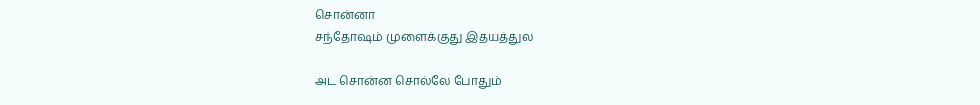சொன்னா
சந்தோஷம் முளைக்குது இதயத்துல

அட சொன்ன சொல்லே போதும்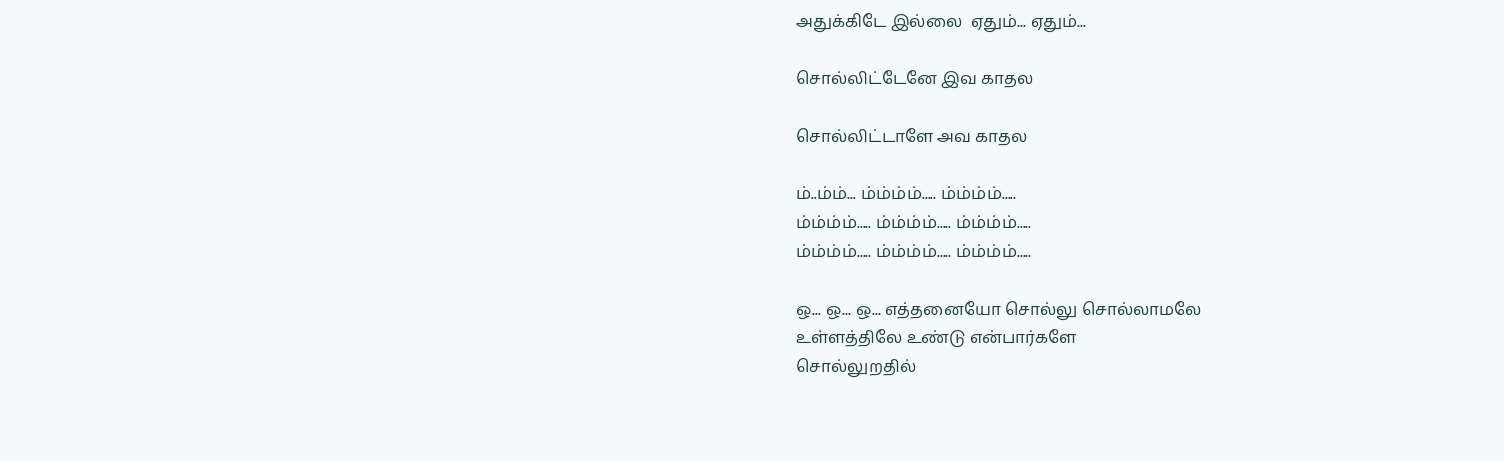அதுக்கிடே இல்லை  ஏதும்... ஏதும்...

சொல்லிட்டேனே இவ காதல

சொல்லிட்டாளே அவ காதல

ம்..ம்ம்... ம்ம்ம்ம்..... ம்ம்ம்ம்.....
ம்ம்ம்ம்..... ம்ம்ம்ம்..... ம்ம்ம்ம்.....
ம்ம்ம்ம்..... ம்ம்ம்ம்..... ம்ம்ம்ம்.....

ஒ... ஒ... ஒ... எத்தனையோ சொல்லு சொல்லாமலே
உள்ளத்திலே உண்டு என்பார்களே
சொல்லுறதில்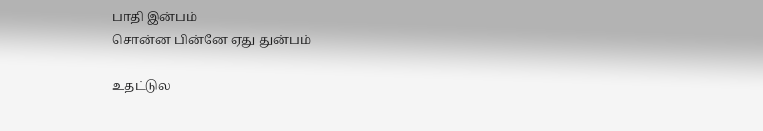பாதி இன்பம்
சொன்ன பின்னே ஏது துன்பம்

உதட்டுல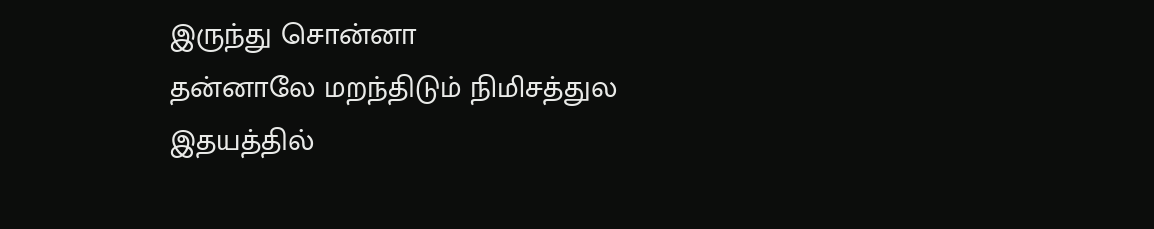இருந்து சொன்னா
தன்னாலே மறந்திடும் நிமிசத்துல
இதயத்தில்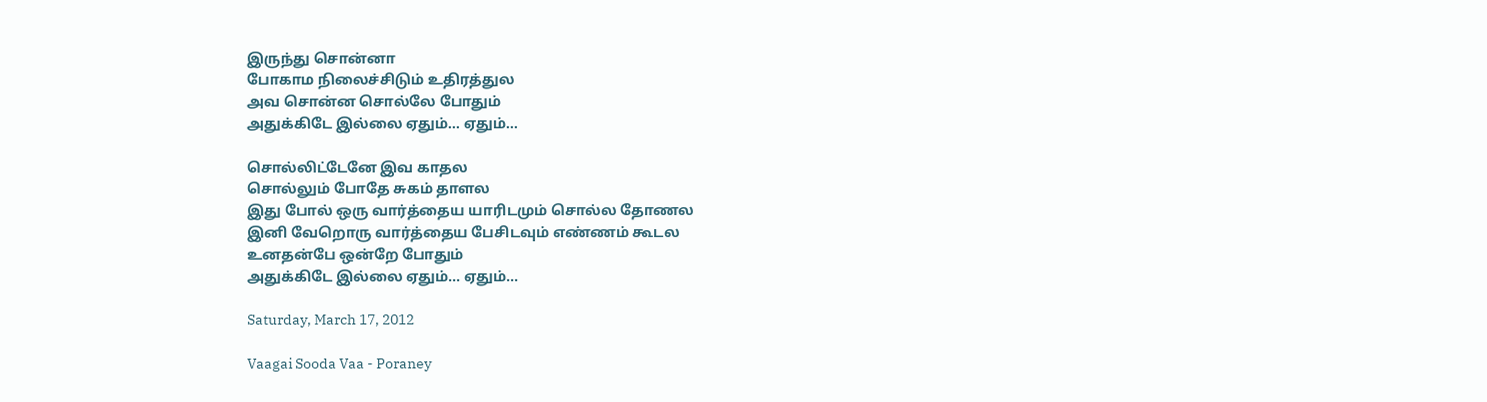இருந்து சொன்னா
போகாம நிலைச்சிடும் உதிரத்துல
அவ சொன்ன சொல்லே போதும்
அதுக்கிடே இல்லை ஏதும்... ஏதும்...

சொல்லிட்டேனே இவ காதல
சொல்லும் போதே சுகம் தாளல
இது போல் ஒரு வார்த்தைய யாரிடமும் சொல்ல தோணல
இனி வேறொரு வார்த்தைய பேசிடவும் எண்ணம் கூடல
உனதன்பே ஒன்றே போதும்
அதுக்கிடே இல்லை ஏதும்... ஏதும்...

Saturday, March 17, 2012

Vaagai Sooda Vaa - Poraney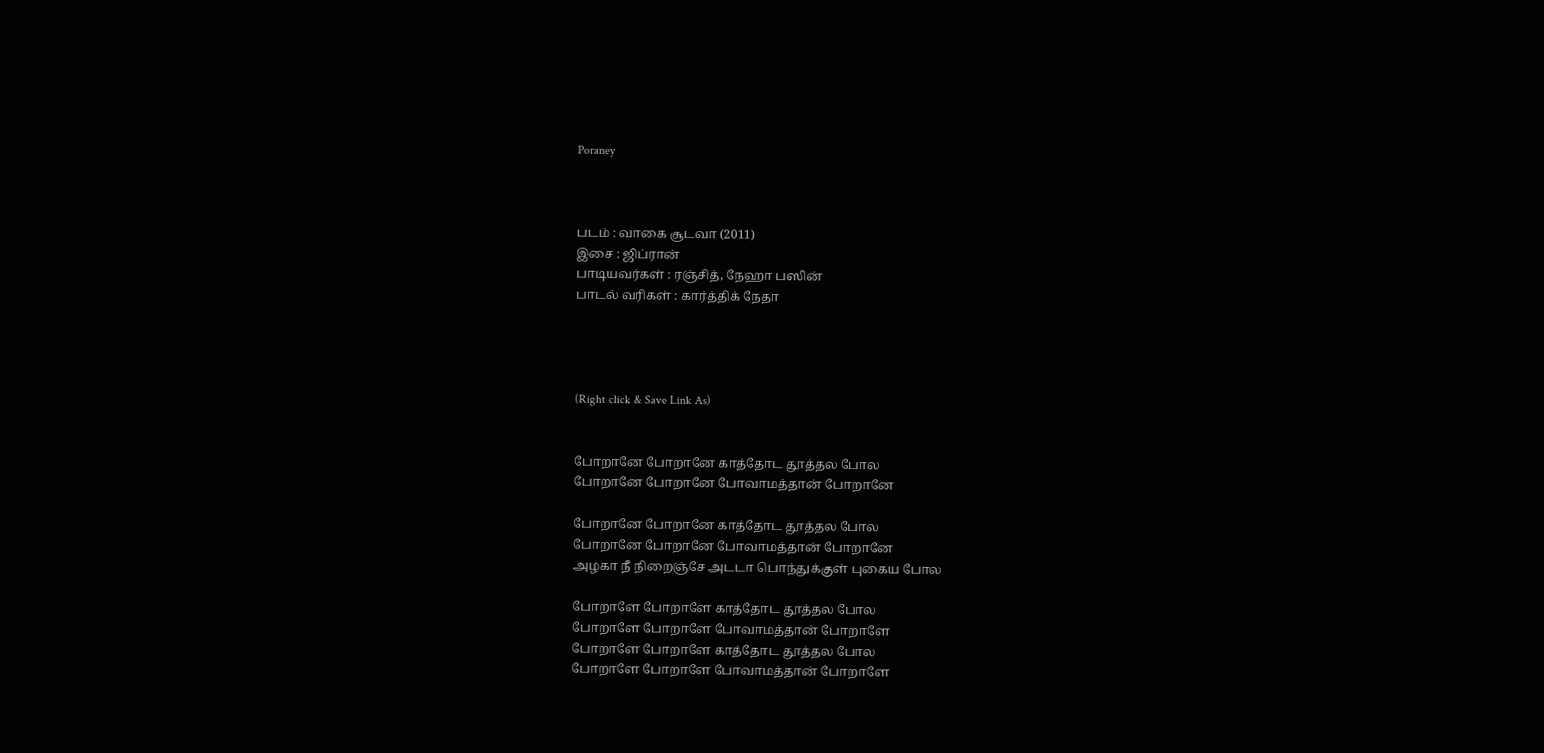Poraney



படம் : வாகை சூடவா (2011)
இசை : ஜிப்ரான்
பாடியவர்கள் : ரஞ்சித், நேஹா பஸின்
பாடல் வரிகள் : கார்த்திக் நேதா




(Right click & Save Link As)


போறானே போறானே காத்தோட தூத்தல போல
போறானே போறானே போவாமத்தான் போறானே

போறானே போறானே காத்தோட தூத்தல போல
போறானே போறானே போவாமத்தான் போறானே
அழகா நீ நிறைஞ்சே அடடா பொந்துக்குள் புகைய போல

போறாளே போறாளே காத்தோட தூத்தல போல
போறாளே போறாளே போவாமத்தான் போறாளே
போறாளே போறாளே காத்தோட தூத்தல போல
போறாளே போறாளே போவாமத்தான் போறாளே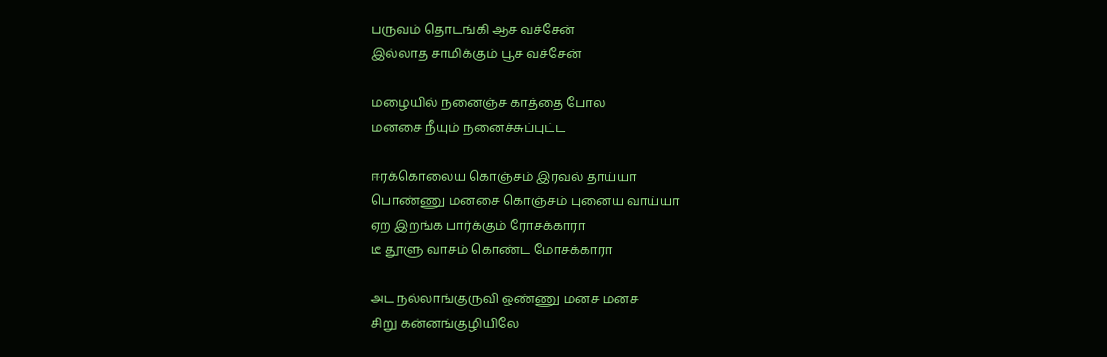பருவம் தொடங்கி ஆச வச்சேன்
இல்லாத சாமிக்கும் பூச வச்சேன்

மழையில் நனைஞ்ச காத்தை போல
மனசை நீயும் நனைச்சுப்புட்ட

ஈரக்கொலைய கொஞ்சம் இரவல் தாய்யா
பொண்ணு மனசை கொஞ்சம் புனைய வாய்யா
ஏற இறங்க பார்க்கும் ரோசக்காரா
டீ தூளு வாசம் கொண்ட மோசக்காரா

அட நல்லாங்குருவி ஒண்ணு மனச மனச
சிறு கன்னங்குழியிலே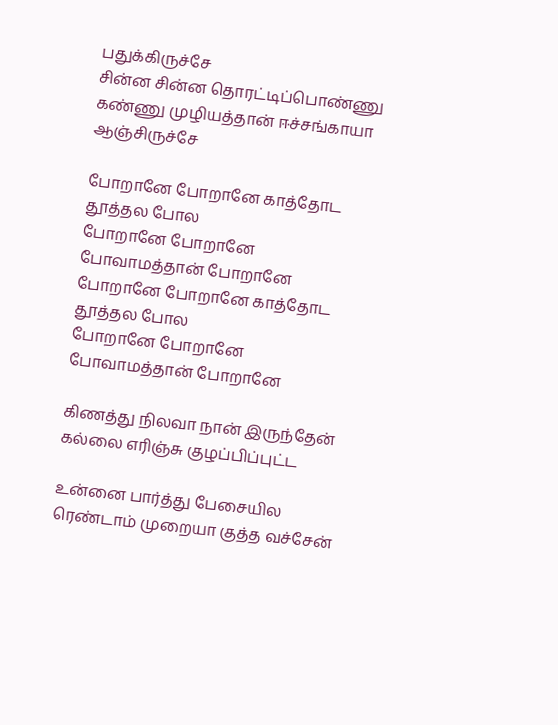பதுக்கிருச்சே
சின்ன சின்ன தொரட்டிப்பொண்ணு
கண்ணு முழியத்தான் ஈச்சங்காயா ஆஞ்சிருச்சே

போறானே போறானே காத்தோட தூத்தல போல
போறானே போறானே போவாமத்தான் போறானே
போறானே போறானே காத்தோட தூத்தல போல
போறானே போறானே போவாமத்தான் போறானே

கிணத்து நிலவா நான் இருந்தேன்
கல்லை எரிஞ்சு குழப்பிப்புட்ட

உன்னை பார்த்து பேசையில
ரெண்டாம் முறையா குத்த வச்சேன்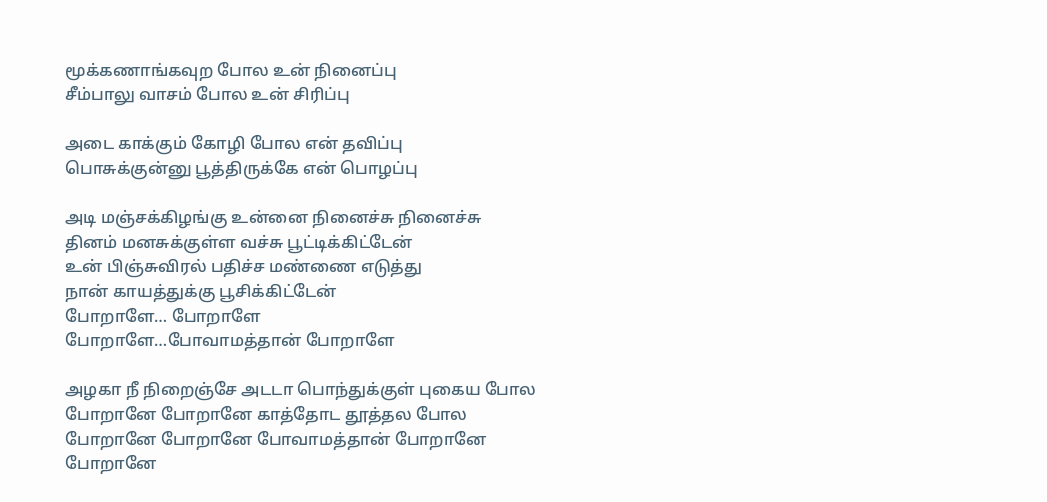மூக்கணாங்கவுற போல உன் நினைப்பு
சீம்பாலு வாசம் போல உன் சிரிப்பு

அடை காக்கும் கோழி போல என் தவிப்பு
பொசுக்குன்னு பூத்திருக்கே என் பொழப்பு

அடி மஞ்சக்கிழங்கு உன்னை நினைச்சு நினைச்சு
தினம் மனசுக்குள்ள வச்சு பூட்டிக்கிட்டேன்
உன் பிஞ்சுவிரல் பதிச்ச மண்ணை எடுத்து
நான் காயத்துக்கு பூசிக்கிட்டேன்
போறாளே… போறாளே
போறாளே…போவாமத்தான் போறாளே

அழகா நீ நிறைஞ்சே அடடா பொந்துக்குள் புகைய போல
போறானே போறானே காத்தோட தூத்தல போல
போறானே போறானே போவாமத்தான் போறானே
போறானே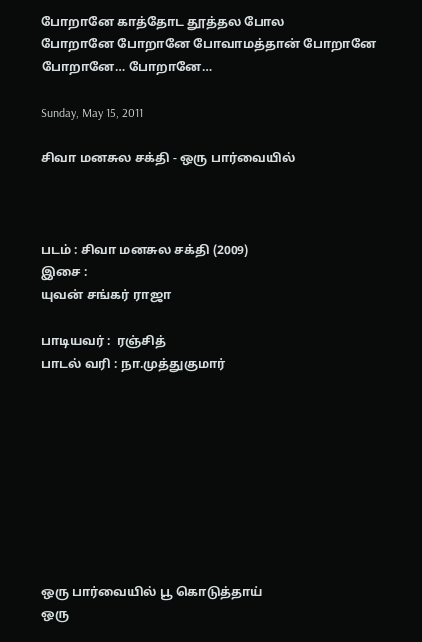போறானே காத்தோட தூத்தல போல
போறானே போறானே போவாமத்தான் போறானே
போறானே… போறானே…

Sunday, May 15, 2011

சிவா மனசுல சக்தி - ஒரு பார்வையில்



படம் : சிவா மனசுல சக்தி (2009)
இசை :
யுவன் சங்கர் ராஜா

பாடியவர் :  ரஞ்சித்
பாடல் வரி : நா.முத்துகுமார்









ஒரு பார்வையில் பூ கொடுத்தாய்
ஒரு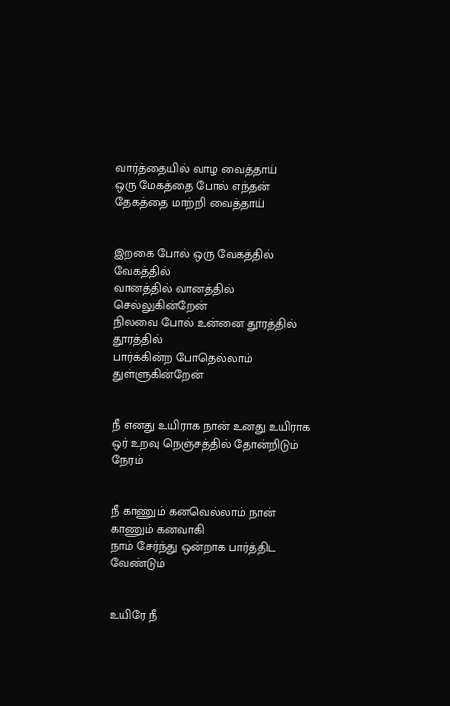வார்த்தையில் வாழ வைத்தாய்
ஒரு மேகத்தை போல் எந்தன்
தேகத்தை மாற்றி வைத்தாய்


இறகை போல் ஒரு வேகத்தில் வேகத்தில்
வானத்தில் வானத்தில் செல்லுகின்றேன்
நிலவை போல் உன்னை தூரத்தில் தூரத்தில்
பார்க்கின்ற போதெல்லாம் துள்ளுகின்றேன்


நீ எனது உயிராக நான் உனது உயிராக
ஒர் உறவு நெஞ்சத்தில் தோன்றிடும் நேரம்


நீ காணும் கனவெல்லாம் நான் காணும் கனவாகி
நாம் சேர்ந்து ஒன்றாக பார்த்திட வேண்டும்


உயிரே நீ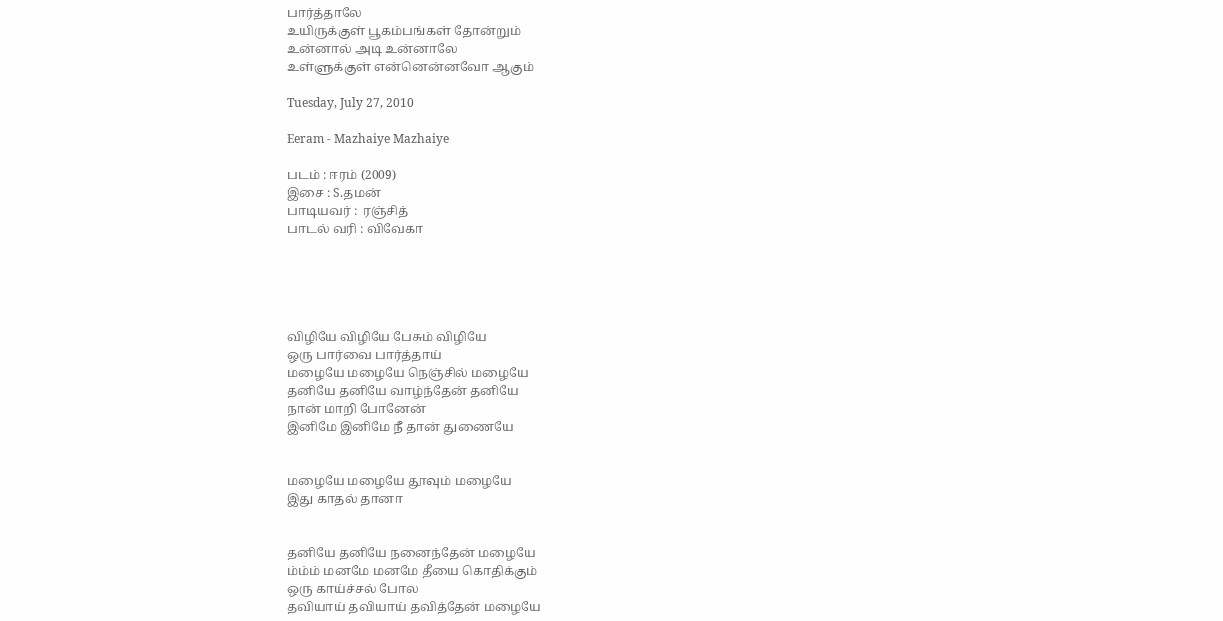பார்த்தாலே
உயிருக்குள் பூகம்பங்கள் தோன்றும்
உன்னால் அடி உன்னாலே
உள்ளுக்குள் என்னென்னவோ ஆகும்

Tuesday, July 27, 2010

Eeram - Mazhaiye Mazhaiye

படம் : ஈரம் (2009)
இசை : S.தமன்
பாடியவர் :  ரஞ்சித்
பாடல் வரி : விவேகா





விழியே விழியே பேசும் விழியே
ஒரு பார்வை பார்த்தாய்
மழையே மழையே நெஞ்சில் மழையே
தனியே தனியே வாழ்ந்தேன் தனியே
நான் மாறி போனேன்
இனிமே இனிமே நீ தான் துணையே


மழையே மழையே தூவும் மழையே
இது காதல் தானா


தனியே தனியே நனைந்தேன் மழையே
ம்ம்ம் மனமே மனமே தீயை கொதிக்கும்
ஒரு காய்ச்சல் போல
தவியாய் தவியாய் தவித்தேன் மழையே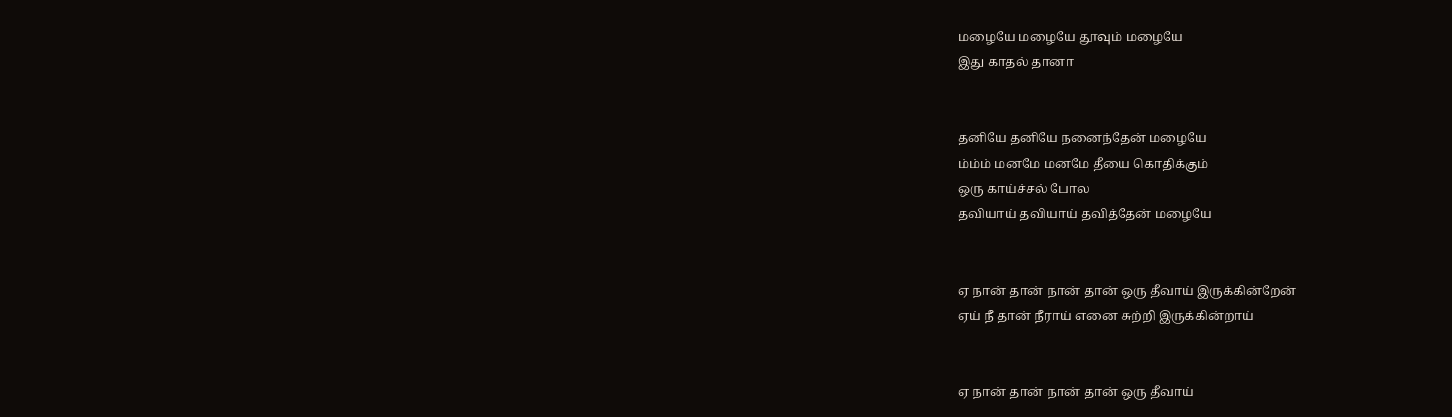மழையே மழையே தூவும் மழையே
இது காதல் தானா


தனியே தனியே நனைந்தேன் மழையே
ம்ம்ம் மனமே மனமே தீயை கொதிக்கும்
ஒரு காய்ச்சல் போல
தவியாய் தவியாய் தவித்தேன் மழையே


ஏ நான் தான் நான் தான் ஒரு தீவாய் இருக்கின்றேன்
ஏய் நீ தான் நீராய் எனை சுற்றி இருக்கின்றாய்


ஏ நான் தான் நான் தான் ஒரு தீவாய்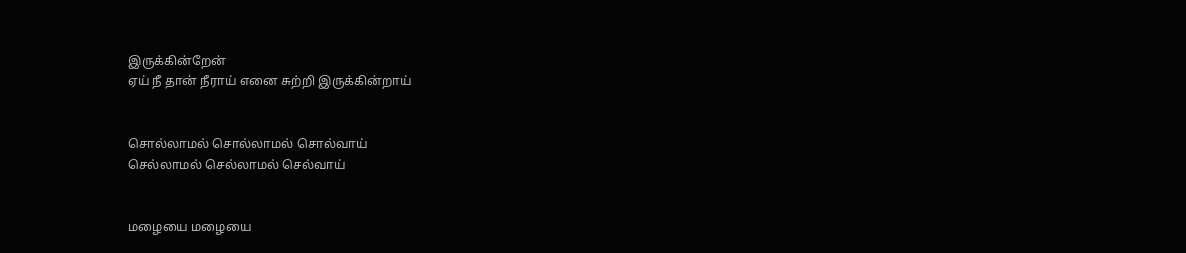இருக்கின்றேன்
ஏய் நீ தான் நீராய் எனை சுற்றி இருக்கின்றாய்


சொல்லாமல் சொல்லாமல் சொல்வாய்
செல்லாமல் செல்லாமல் செல்வாய்


மழையை மழையை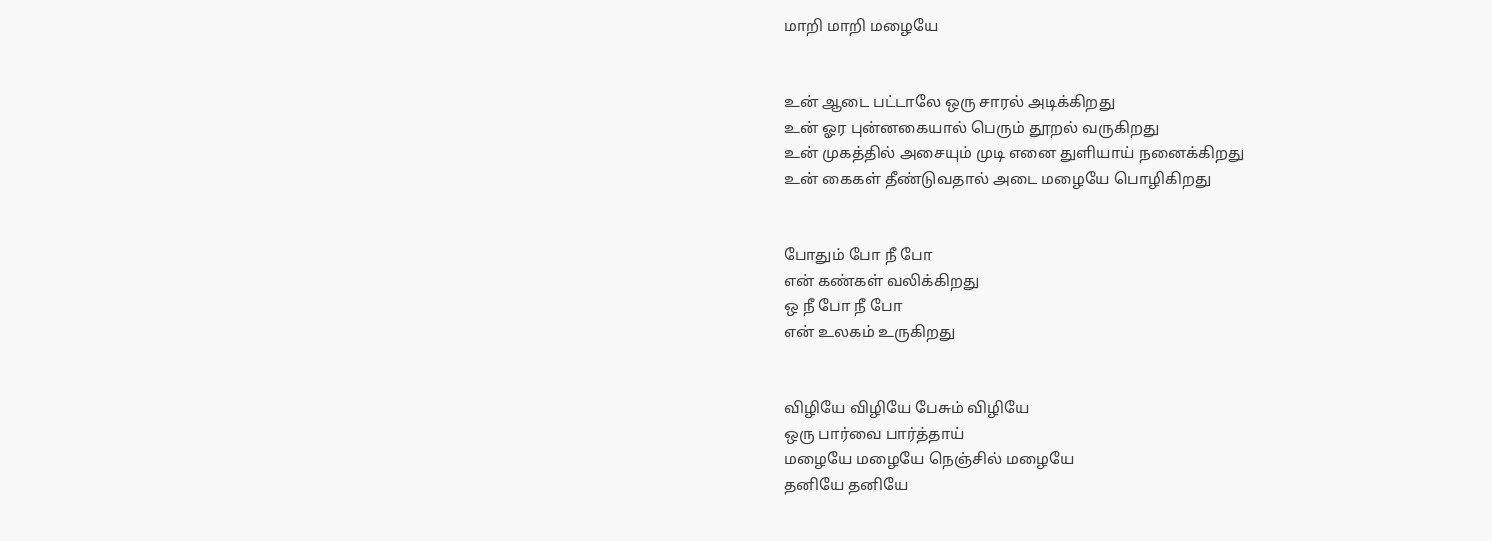மாறி மாறி மழையே


உன் ஆடை பட்டாலே ஒரு சாரல் அடிக்கிறது
உன் ஓர புன்னகையால் பெரும் தூறல் வருகிறது
உன் முகத்தில் அசையும் முடி எனை துளியாய் நனைக்கிறது
உன் கைகள் தீண்டுவதால் அடை மழையே பொழிகிறது


போதும் போ நீ போ
என் கண்கள் வலிக்கிறது
ஒ நீ போ நீ போ
என் உலகம் உருகிறது


விழியே விழியே பேசும் விழியே
ஒரு பார்வை பார்த்தாய்
மழையே மழையே நெஞ்சில் மழையே
தனியே தனியே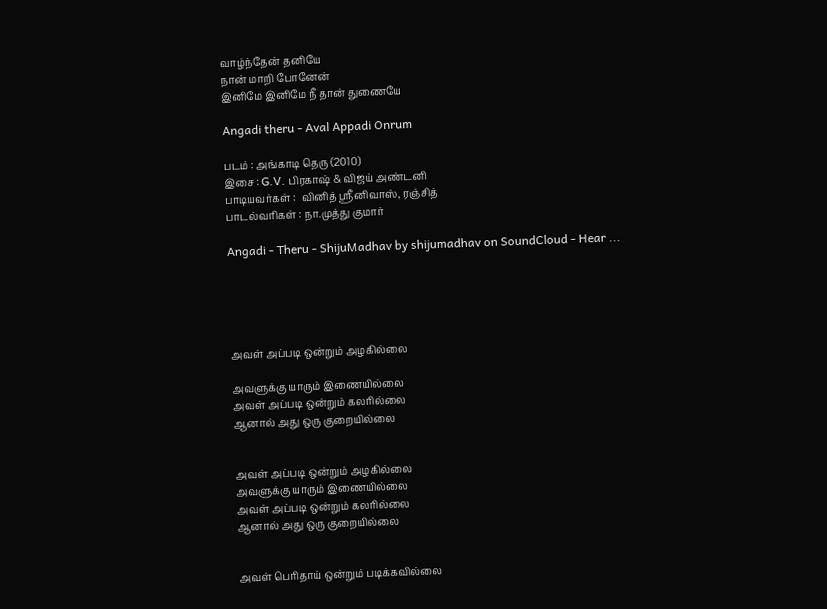வாழ்ந்தேன் தனியே
நான் மாறி போனேன்
இனிமே இனிமே நீ தான் துணையே

Angadi theru - Aval Appadi Onrum

படம் : அங்காடி தெரு (2010)
இசை : G.V. பிரகாஷ் & விஜய் அண்டனி
பாடியவர்கள் :  வினித் ஸ்ரீனிவாஸ், ரஞ்சித்
பாடல்வரிகள் : நா.முத்து குமார்

Angadi - Theru - ShijuMadhav by shijumadhav on SoundCloud - Hear ...





அவள் அப்படி ஒன்றும் அழகில்லை

அவளுக்கு யாரும் இணையில்லை
அவள் அப்படி ஒன்றும் கலரில்லை
ஆனால் அது ஒரு குறையில்லை


அவள் அப்படி ஒன்றும் அழகில்லை
அவளுக்கு யாரும் இணையில்லை
அவள் அப்படி ஒன்றும் கலரில்லை
ஆனால் அது ஒரு குறையில்லை


அவள் பெரிதாய் ஒன்றும் படிக்கவில்லை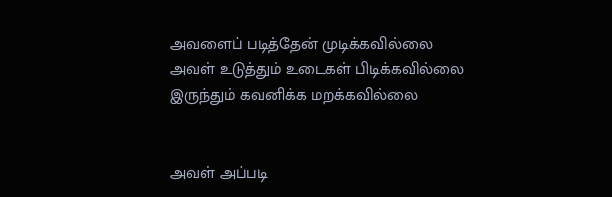அவளைப் படித்தேன் முடிக்கவில்லை
அவள் உடுத்தும் உடைகள் பிடிக்கவில்லை
இருந்தும் கவனிக்க மறக்கவில்லை


அவள் அப்படி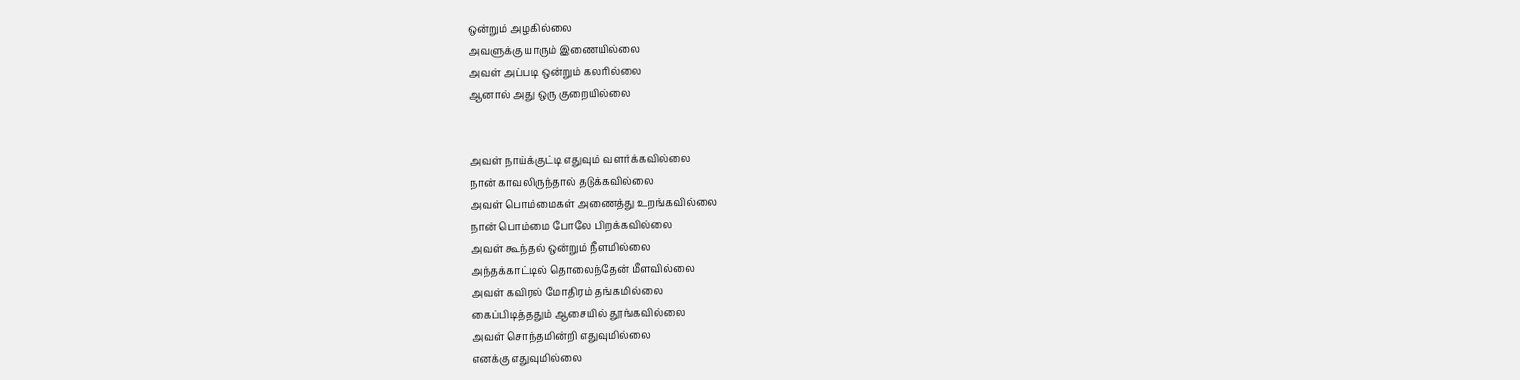ஒன்றும் அழகில்லை
அவளுக்கு யாரும் இணையில்லை
அவள் அப்படி ஒன்றும் கலரில்லை
ஆனால் அது ஒரு குறையில்லை


அவள் நாய்க்குட்டி எதுவும் வளர்க்கவில்லை
நான் காவலிருந்தால் தடுக்கவில்லை
அவள் பொம்மைகள் அணைத்து உறங்கவில்லை
நான் பொம்மை போலே பிறக்கவில்லை
அவள் கூந்தல் ஒன்றும் நீளமில்லை
அந்தக்காட்டில் தொலைந்தேன் மீளவில்லை
அவள் கவிரல் மோதிரம் தங்கமில்லை
கைப்பிடித்ததும் ஆசையில் தூங்கவில்லை
அவள் சொந்தமின்றி எதுவுமில்லை
எனக்கு எதுவுமில்லை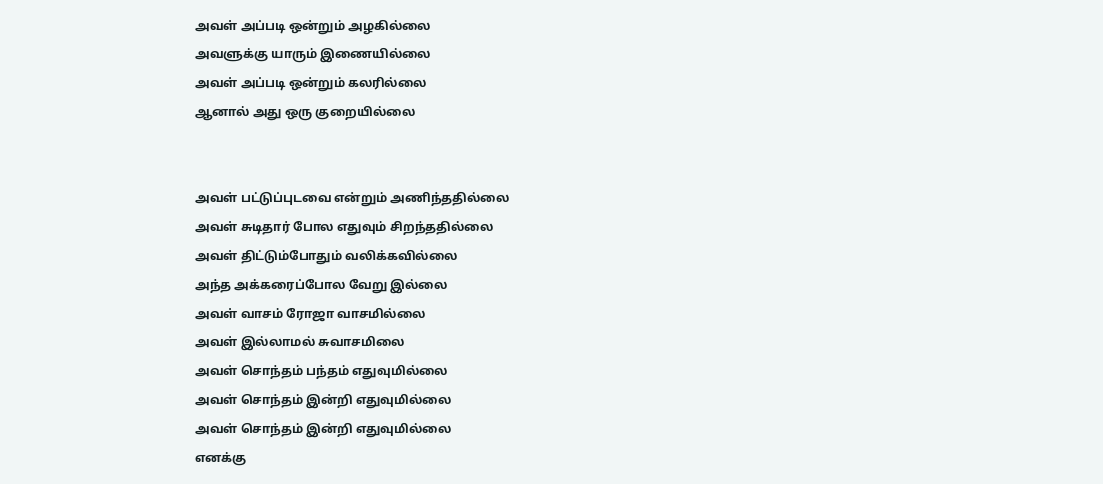அவள் அப்படி ஒன்றும் அழகில்லை
அவளுக்கு யாரும் இணையில்லை
அவள் அப்படி ஒன்றும் கலரில்லை
ஆனால் அது ஒரு குறையில்லை


அவள் பட்டுப்புடவை என்றும் அணிந்ததில்லை
அவள் சுடிதார் போல எதுவும் சிறந்ததில்லை
அவள் திட்டும்போதும் வலிக்கவில்லை
அந்த அக்கரைப்போல வேறு இல்லை
அவள் வாசம் ரோஜா வாசமில்லை
அவள் இல்லாமல் சுவாசமிலை
அவள் சொந்தம் பந்தம் எதுவுமில்லை
அவள் சொந்தம் இன்றி எதுவுமில்லை
அவள் சொந்தம் இன்றி எதுவுமில்லை
எனக்கு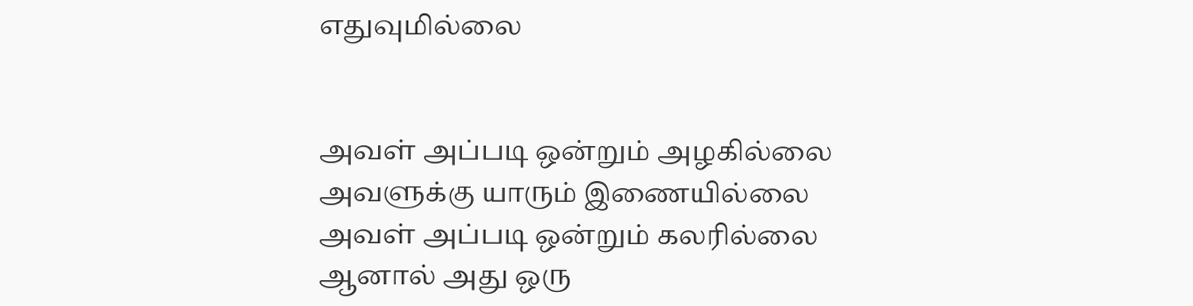எதுவுமில்லை


அவள் அப்படி ஒன்றும் அழகில்லை
அவளுக்கு யாரும் இணையில்லை
அவள் அப்படி ஒன்றும் கலரில்லை
ஆனால் அது ஒரு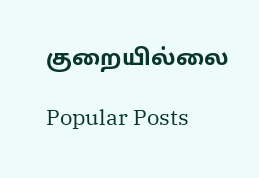குறையில்லை

Popular Posts